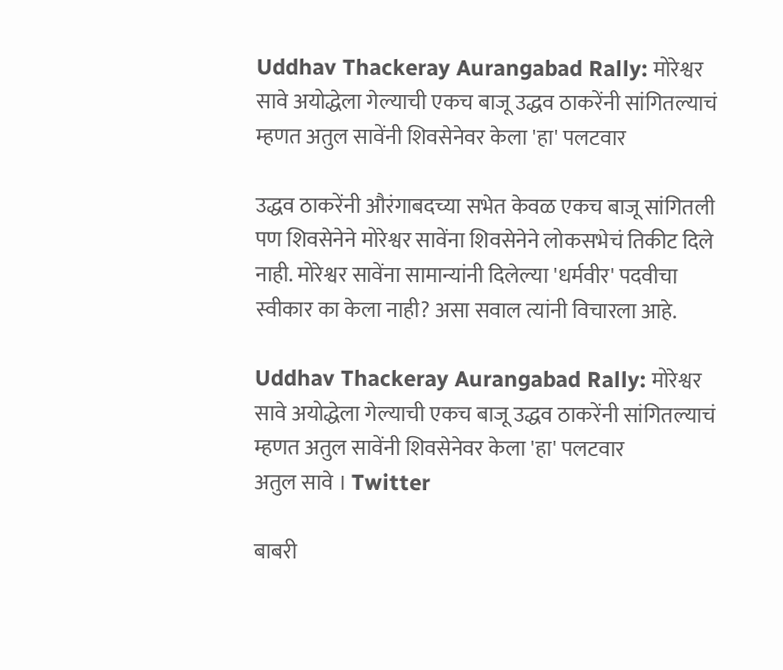Uddhav Thackeray Aurangabad Rally: मोरेश्वर सावे अयोद्धेला गेल्याची एकच बाजू उद्धव ठाकरेंनी सांगितल्याचं म्हणत अतुल सावेंनी शिवसेनेवर केला 'हा' पलटवार

उद्धव ठाकरेंनी औरंगाबदच्या सभेत केवळ एकच बाजू सांगितली पण शिवसेनेने मोरेश्वर सावेंना शिवसेनेने लोकसभेचं तिकीट दिले नाही. मोरेश्वर सावेंना सामान्यांनी दिलेल्या 'धर्मवीर' पदवीचा स्वीकार का केला नाही? असा सवाल त्यांनी विचारला आहे.

Uddhav Thackeray Aurangabad Rally: मोरेश्वर सावे अयोद्धेला गेल्याची एकच बाजू उद्धव ठाकरेंनी सांगितल्याचं म्हणत अतुल सावेंनी शिवसेनेवर केला 'हा' पलटवार
अतुल सावे । Twitter

बाबरी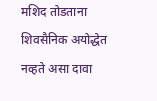मशिद तोडताना शिवसैनिक अयोद्धेत नव्हते असा दावा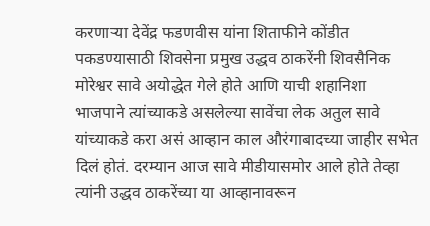करणार्‍या देवेंद्र फडणवीस यांना शिताफीने कोंडीत पकडण्यासाठी शिवसेना प्रमुख उद्धव ठाकरेंनी शिवसैनिक मोरेश्वर सावे अयोद्धेत गेले होते आणि याची शहानिशा भाजपाने त्यांच्याकडे असलेल्या सावेंचा लेक अतुल सावे यांच्याकडे करा असं आव्हान काल औरंगाबादच्या जाहीर सभेत दिलं होतं. दरम्यान आज सावे मीडीयासमोर आले होते तेव्हा त्यांनी उद्धव ठाकरेंच्या या आव्हानावरून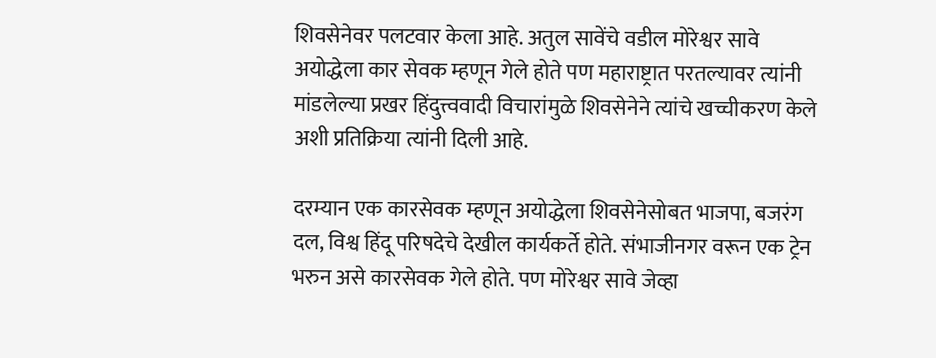शिवसेनेवर पलटवार केला आहे. अतुल सावेंचे वडील मोरेश्वर सावे अयोद्धेला कार सेवक म्हणून गेले होते पण महाराष्ट्रात परतल्यावर त्यांनी मांडलेल्या प्रखर हिंदुत्त्ववादी विचारांमुळे शिवसेनेने त्यांचे खच्चीकरण केले अशी प्रतिक्रिया त्यांनी दिली आहे.

दरम्यान एक कारसेवक म्हणून अयोद्धेला शिवसेनेसोबत भाजपा, बजरंग दल, विश्व हिंदू परिषदेचे देखील कार्यकर्ते होते. संभाजीनगर वरून एक ट्रेन भरुन असे कारसेवक गेले होते. पण मोरेश्वर सावे जेव्हा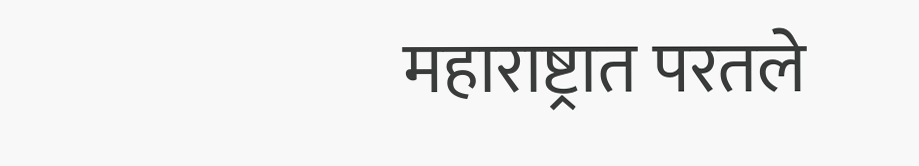महाराष्ट्रात परतले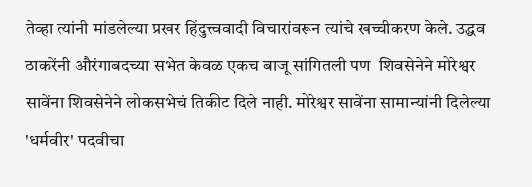तेव्हा त्यांनी मांडलेल्या प्रखर हिंदुत्त्ववादी विचारांवरून त्यांचे खच्चीकरण केले. उद्धव ठाकरेंनी औरंगाबदच्या सभेत केवळ एकच बाजू सांगितली पण  शिवसेनेने मोरेश्वर सावेंना शिवसेनेने लोकसभेचं तिकीट दिले नाही. मोरेश्वर सावेंना सामान्यांनी दिलेल्या 'धर्मवीर' पदवीचा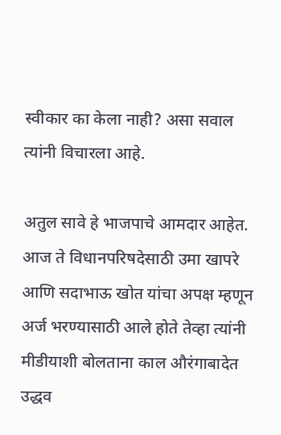स्वीकार का केला नाही? असा सवाल त्यांनी विचारला आहे.

अतुल सावे हे भाजपाचे आमदार आहेत. आज ते विधानपरिषदेसाठी उमा खापरे आणि सदाभाऊ खोत यांचा अपक्ष म्हणून अर्ज भरण्यासाठी आले होते तेव्हा त्यांनी मीडीयाशी बोलताना काल औरंगाबादेत उद्धव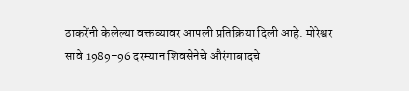ठाकरेंनी केलेल्या वक्तव्यावर आपली प्रतिक्रिया दिली आहे. मोरेश्वर सावे 1989-96 दरम्यान शिवसेनेचे औरंगाबादचे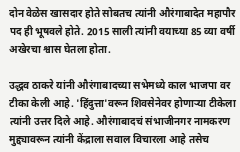दोन वेळेस खासदार होते सोबतच त्यांनी औरंगाबादेत महापौर पद ही भूषवले होते. 2015 साली त्यांनी वयाच्या 85 व्या वर्षी अखेरचा श्वास घेतला होता.

उद्धव ठाकरे यांनी औरंगाबादच्या सभेमध्ये काल भाजपा वर टीका केली आहे. 'हिंदुत्ता'वरून शिवसेनेवर होणार्‍या टीकेला त्यांनी उत्तर दिले आहे. औरंगाबादचं संभाजीनगर नामकरण मुद्द्यावरून त्यांनी केंद्राला सवाल विचारला आहे तसेच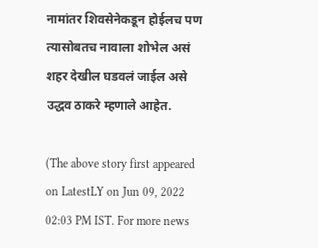नामांतर शिवसेनेकडून होईलच पण त्यासोबतच नावाला शोभेल असं शहर देखील घडवलं जाईल असे उद्धव ठाकरे म्हणाले आहेत.

(The above story first appeared on LatestLY on Jun 09, 2022 02:03 PM IST. For more news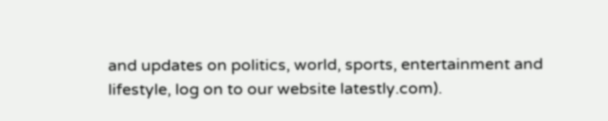and updates on politics, world, sports, entertainment and lifestyle, log on to our website latestly.com).